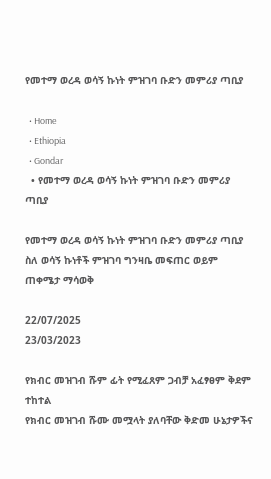የመተማ ወረዳ ወሳኝ ኩነት ምዝገባ ቡድን መምሪያ ጣቢያ

  • Home
  • Ethiopia
  • Gondar
  • የመተማ ወረዳ ወሳኝ ኩነት ምዝገባ ቡድን መምሪያ ጣቢያ

የመተማ ወረዳ ወሳኝ ኩነት ምዝገባ ቡድን መምሪያ ጣቢያ ስለ ወሳኝ ኩነቶች ምዝገባ ግንዛቤ መፍጠር ወይም ጠቀሜታ ማሳወቅ

22/07/2025
23/03/2023

የክብር መዝገብ ሹም ፊት የሚፈጸም ጋብቻ አፈፃፀም ቅደም ተከተል
የክብር መዝገብ ሹሙ መሟላት ያለባቸው ቅድመ ሁኔታዎችና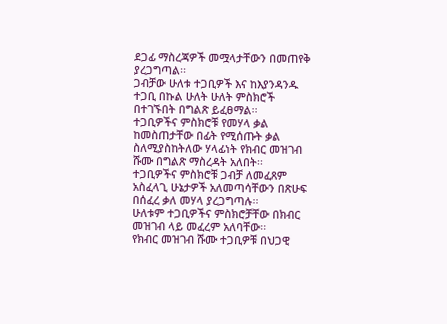ደጋፊ ማስረጃዎች መሟላታቸውን በመጠየቅ ያረጋግጣል፡፡
ጋብቻው ሁለቱ ተጋቢዎች እና ከእያንዳንዱ ተጋቢ በኩል ሁለት ሁለት ምስክሮች በተገኙበት በግልጽ ይፈፀማል፡፡
ተጋቢዎችና ምስክሮቹ የመሃላ ቃል ከመስጠታቸው በፊት የሚሰጡት ቃል ስለሚያስከትለው ሃላፊነት የክብር መዝገብ ሹሙ በግልጽ ማስረዳት አለበት፡፡
ተጋቢዎችና ምስክሮቹ ጋብቻ ለመፈጸም አስፈላጊ ሁኔታዎች አለመጣሳቸውን በጽሁፍ በሰፈረ ቃለ መሃላ ያረጋግጣሉ፡፡
ሁለቱም ተጋቢዎችና ምስክሮቻቸው በክብር መዝገብ ላይ መፈረም አለባቸው፡፡
የክብር መዝገብ ሹሙ ተጋቢዎቹ በህጋዊ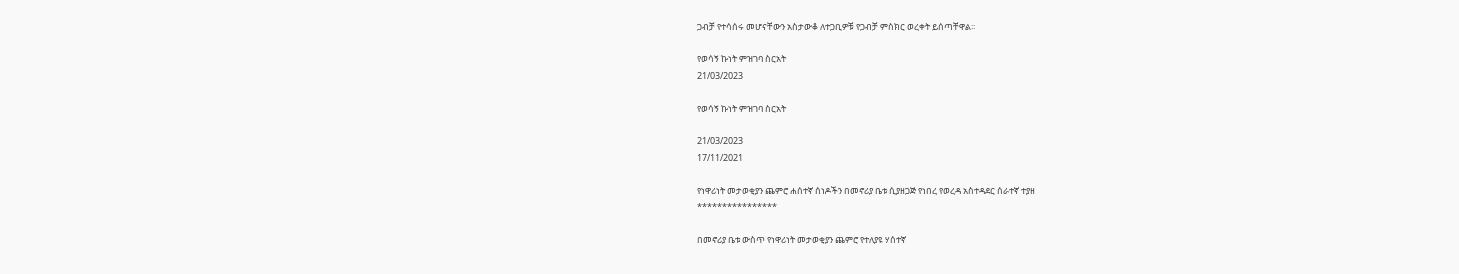ጋብቻ የተሳሰሩ መሆናቸውን አስታውቆ ለተጋቢዎቹ የጋብቻ ምስክር ወረቀት ይሰጣቸዋል፡፡

የወሳኝ ኩነት ምዝገባ ስርአት
21/03/2023

የወሳኝ ኩነት ምዝገባ ስርአት

21/03/2023
17/11/2021

የነዋሪነት መታወቂያን ጨምሮ ሐሰተኛ ሰነዶችን በመኖሪያ ቤቱ ሲያዘጋጅ የነበረ የወረዳ አስተዳደር ሰራተኛ ተያዘ
****************

በመኖሪያ ቤቱ ውስጥ የነዋሪነት መታወቂያን ጨምሮ የተለያዩ ሃሰተኛ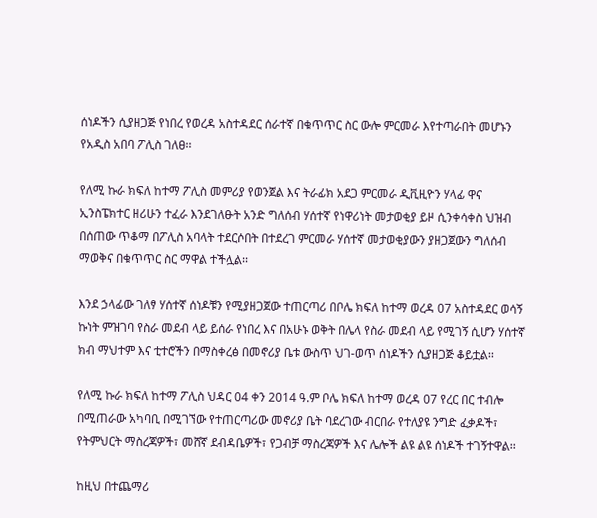ሰነዶችን ሲያዘጋጅ የነበረ የወረዳ አስተዳደር ሰራተኛ በቁጥጥር ስር ውሎ ምርመራ እየተጣራበት መሆኑን የአዲስ አበባ ፖሊስ ገለፀ፡፡

የለሚ ኩራ ክፍለ ከተማ ፖሊስ መምሪያ የወንጀል እና ትራፊክ አደጋ ምርመራ ዲቪዚዮን ሃላፊ ዋና ኢንስፔክተር ዘሪሁን ተፈራ እንደገለፁት አንድ ግለሰብ ሃሰተኛ የነዋሪነት መታወቂያ ይዞ ሲንቀሳቀስ ህዝብ በሰጠው ጥቆማ በፖሊስ አባላት ተደርሶበት በተደረገ ምርመራ ሃሰተኛ መታወቂያውን ያዘጋጀውን ግለሰብ ማወቅና በቁጥጥር ስር ማዋል ተችሏል፡፡

እንደ ኃላፊው ገለፃ ሃሰተኛ ሰነዶቹን የሚያዘጋጀው ተጠርጣሪ በቦሌ ክፍለ ከተማ ወረዳ 07 አስተዳደር ወሳኝ ኩነት ምዝገባ የስራ መደብ ላይ ይሰራ የነበረ እና በአሁኑ ወቅት በሌላ የስራ መደብ ላይ የሚገኝ ሲሆን ሃሰተኛ ክብ ማህተም እና ቲተሮችን በማስቀረፅ በመኖሪያ ቤቱ ውስጥ ህገ-ወጥ ሰነዶችን ሲያዘጋጅ ቆይቷል፡፡

የለሚ ኩራ ክፍለ ከተማ ፖሊስ ህዳር 04 ቀን 2014 ዓ.ም ቦሌ ክፍለ ከተማ ወረዳ 07 የረር በር ተብሎ በሚጠራው አካባቢ በሚገኘው የተጠርጣሪው መኖሪያ ቤት ባደረገው ብርበራ የተለያዩ ንግድ ፈቃዶች፣ የትምህርት ማስረጃዎች፣ መሸኛ ደብዳቤዎች፣ የጋብቻ ማስረጃዎች እና ሌሎች ልዩ ልዩ ሰነዶች ተገኝተዋል፡፡

ከዚህ በተጨማሪ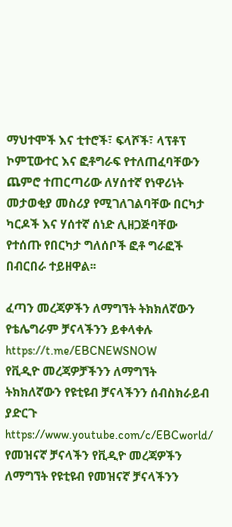ማህተሞች እና ቲተሮች፣ ፍላሾች፣ ላፕቶፕ ኮምፒውተር እና ፎቶግራፍ የተለጠፈባቸውን ጨምሮ ተጠርጣሪው ለሃሰተኛ የነዋሪነት መታወቂያ መስሪያ የሚገለገልባቸው በርካታ ካርዶች እና ሃሰተኛ ሰነድ ሊዘጋጅባቸው የተሰጡ የበርካታ ግለሰቦች ፎቶ ግራፎች በብርበራ ተይዘዋል፡፡

ፈጣን መረጃዎችን ለማግኘት ትክክለኛውን የቴሌግራም ቻናላችንን ይቀላቀሉ
https://t.me/EBCNEWSNOW
የቪዲዮ መረጃዎቻችንን ለማግኘት ትክክለኛውን የዩቲዩብ ቻናላችንን ሰብስክራይብ ያድርጉ
https://www.youtube.com/c/EBCworld/
የመዝናኛ ቻናላችን የቪዲዮ መረጃዎችን ለማግኘት የዩቲዩብ የመዝናኛ ቻናላችንን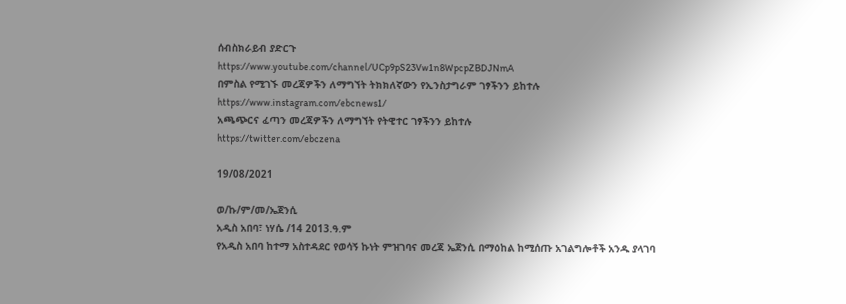ሰብስክራይብ ያድርጉ
https://www.youtube.com/channel/UCp9pS23Vw1n8WpcpZBDJNmA
በምስል የሚገኙ መረጃዎችን ለማግኘት ትክክለኛውን የኢንስታግራም ገፃችንን ይከተሉ
https://www.instagram.com/ebcnews1/
አጫጭርና ፈጣን መረጃዎችን ለማግኘት የትዊተር ገፃችንን ይከተሉ
https://twitter.com/ebczena

19/08/2021

ወ/ኩ/ም/መ/ኤጀንሲ
አዲስ አበባ፣ ነሃሴ /14 2013.ዓ.ም
የአዲስ አበባ ከተማ አስተዳደር የወሳኝ ኩነት ምዝገባና መረጃ ኤጀንሲ በማዕከል ከሚሰጡ አገልግሎቶች አንዱ ያላገባ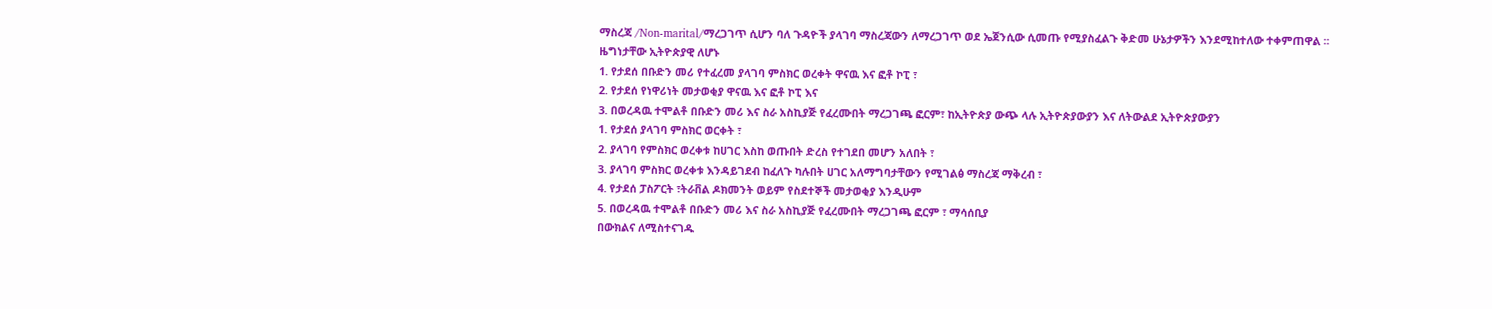ማስረጃ /Non-marital/ማረጋገጥ ሲሆን ባለ ጉዳዮች ያላገባ ማስረጃውን ለማረጋገጥ ወደ ኤጀንሲው ሲመጡ የሚያስፈልጉ ቅድመ ሁኔታዎችን እንደሚከተለው ተቀምጠዋል ፡፡
ዜግነታቸው ኢትዮጵያዊ ለሆኑ
1. የታደሰ በቡድን መሪ የተፈረመ ያላገባ ምስክር ወረቀት ዋናዉ እና ፎቶ ኮፒ ፣
2. የታደሰ የነዋሪነት መታወቂያ ዋናዉ እና ፎቶ ኮፒ እና
3. በወረዳዉ ተሞልቶ በቡድን መሪ እና ስራ አስኪያጅ የፈረሙበት ማረጋገጫ ፎርም፣ ከኢትዮጵያ ውጭ ላሉ ኢትዮጵያውያን እና ለትውልደ ኢትዮጵያውያን
1. የታደሰ ያላገባ ምስክር ወርቀት ፣
2. ያላገባ የምስክር ወረቀቱ ከሀገር እስከ ወጡበት ድረስ የተገደበ መሆን አለበት ፣
3. ያላገባ ምስክር ወረቀቱ እንዳይገደብ ከፈለጉ ካሉበት ሀገር አለማግባታቸውን የሚገልፅ ማስረጃ ማቅረብ ፣
4. የታደሰ ፓስፖርት ፣ትራቨል ዶክመንት ወይም የስደተኞች መታወቂያ እንዲሁም
5. በወረዳዉ ተሞልቶ በቡድን መሪ እና ስራ አስኪያጅ የፈረሙበት ማረጋገጫ ፎርም ፣ ማሳሰቢያ
በውክልና ለሚስተናገዱ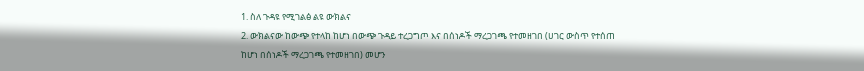1. ስለ ጉዳዩ የሚገልፅ ልዩ ውክልና
2. ውክልናው ከውጭ የተላከ ከሆነ በውጭ ጉዳይ ተረጋግጦ እና በሰነዶች ማረጋገጫ የተመዘገበ (ሀገር ውስጥ የተሰጠ ከሆነ በሰነዶች ማረጋገጫ የተመዘገበ) መሆን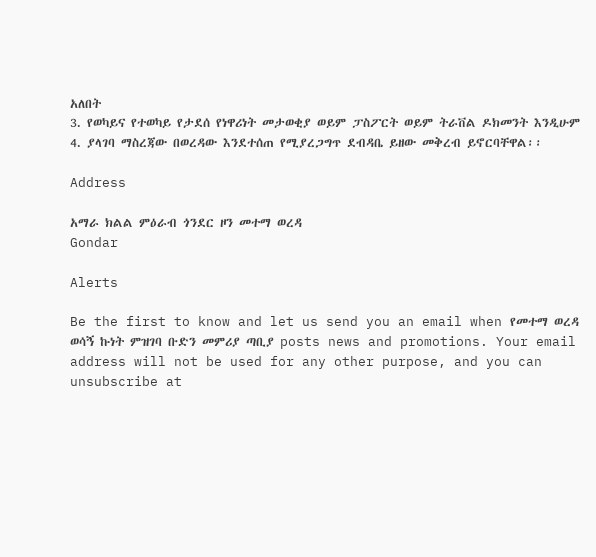አለበት
3. የወካይና የተወካይ የታደሰ የነዋሪነት መታወቂያ ወይም ፓስፖርት ወይም ትራቨል ዶክመንት እንዲሁም
4. ያላገባ ማስረጃው በወረዳው እንደተሰጠ የሚያረጋግጥ ደብዳቤ ይዘው መቅረብ ይኖርባቸዋል፡፡

Address

አማራ ክልል ምዕራብ ጎንደር ዞን መተማ ወረዳ
Gondar

Alerts

Be the first to know and let us send you an email when የመተማ ወረዳ ወሳኝ ኩነት ምዝገባ ቡድን መምሪያ ጣቢያ posts news and promotions. Your email address will not be used for any other purpose, and you can unsubscribe at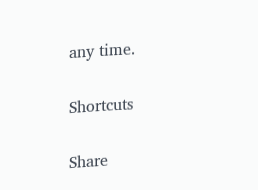any time.

Shortcuts

Share